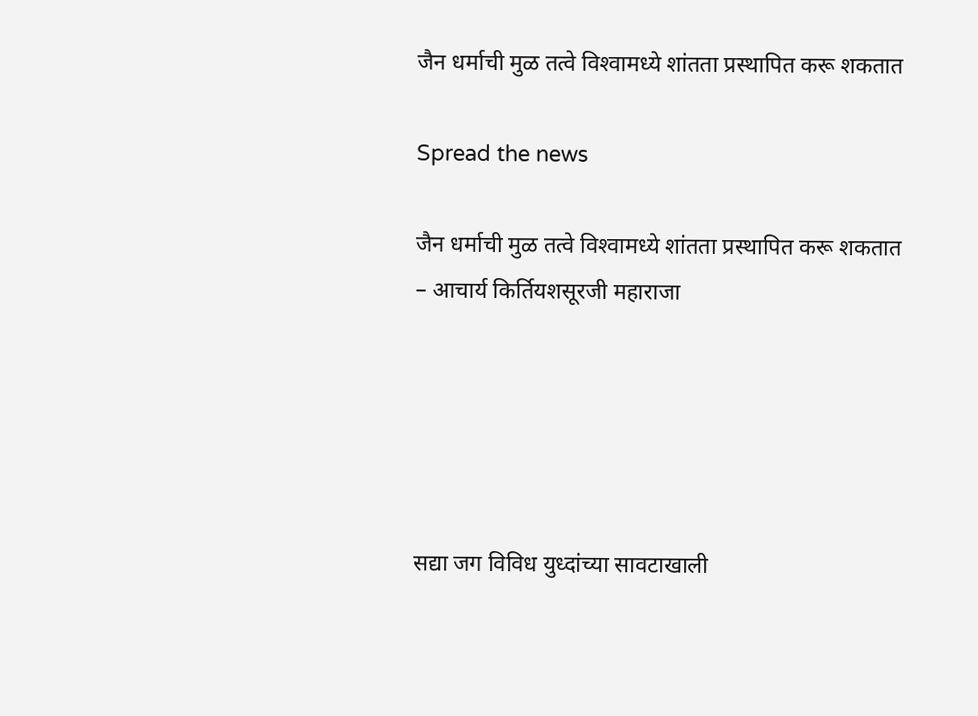जैन धर्माची मुळ तत्वे विश्‍वामध्ये शांतता प्रस्थापित करू शकतात

Spread the news

जैन धर्माची मुळ तत्वे विश्‍वामध्ये शांतता प्रस्थापित करू शकतात
– आचार्य किर्तियशसूरजी महाराजा





सद्या जग विविध युध्दांच्या सावटाखाली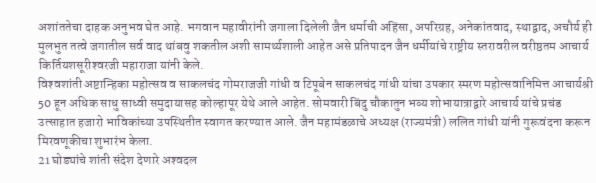अशांततेचा दाहक अनुभव घेत आहे. भगवान महावीरांनी जगाला दिलेली जैन धर्माची अहिंसा, अपरिग्रह, अनेकांतवाद, स्थाद्वाद, अचौर्य ही मुलभुत तत्वे जगातील सर्व वाद थांबवु शकतील अशी सामर्थ्यशाली आहेत असे प्रतिपादन जैन धर्मीयांचे राष्ट्रीय स्तरावरील वरीष्ठतम आचार्य किर्तियशसूरीश्‍वरजी महाराजा यांनी केले.
विश्‍वशांती अष्टान्हिका महोत्सव व साकलचंद गोमराजजी गांधी व टिपूबेन साकलचंद गांधी यांचा उपकार स्मरण महोत्सवानिमित्त आचार्यश्री 50 हून अधिक साधु साध्वी समुदायासह कोल्हापूर येथे आले आहेत. सोमवारी बिंदु चौकातुन भव्य शोभायात्राद्वारे आचार्य यांचे प्रचंड उत्साहात हजारो भाविकांच्या उपस्थितीत स्वागत करण्यात आले. जैन महामंडळाचे अध्यक्ष (राज्यमंत्री) ललित गांधी यांनी गुरूवंदना करून मिरवणूकीचा शुभारंभ केला.
21 घोड्यांचे शांती संदेश देणारे अश्‍वदल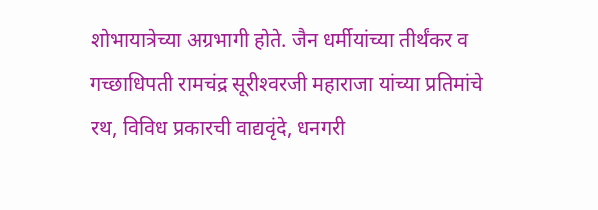शोभायात्रेच्या अग्रभागी होते. जैन धर्मीयांच्या तीर्थंकर व गच्छाधिपती रामचंद्र सूरीश्‍वरजी महाराजा यांच्या प्रतिमांचे रथ, विविध प्रकारची वाद्यवृंदे, धनगरी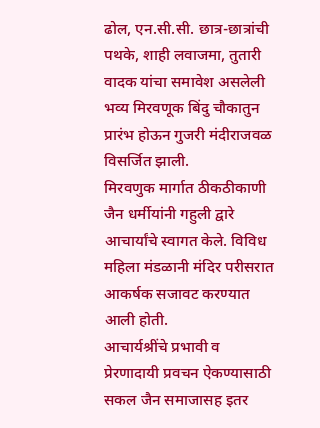ढोल, एन.सी.सी. छात्र-छात्रांची पथके, शाही लवाजमा, तुतारी वादक यांचा समावेश असलेली भव्य मिरवणूक बिंदु चौकातुन प्रारंभ होऊन गुजरी मंदीराजवळ विसर्जित झाली.
मिरवणुक मार्गात ठीकठीकाणी जैन धर्मीयांनी गहुली द्वारे आचार्यांचे स्वागत केले. विविध महिला मंडळानी मंदिर परीसरात आकर्षक सजावट करण्यात आली होती.
आचार्यश्रींचे प्रभावी व प्रेरणादायी प्रवचन ऐकण्यासाठी सकल जैन समाजासह इतर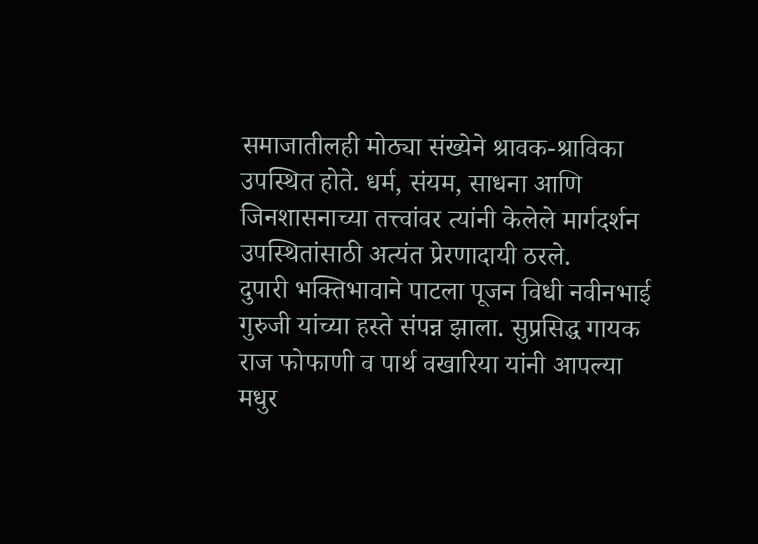समाजातीलही मोठ्या संख्येने श्रावक-श्राविका उपस्थित होते. धर्म, संयम, साधना आणि जिनशासनाच्या तत्त्वांवर त्यांनी केलेले मार्गदर्शन उपस्थितांसाठी अत्यंत प्रेरणादायी ठरले.
दुपारी भक्तिभावाने पाटला पूजन विधी नवीनभाई गुरुजी यांच्या हस्ते संपन्न झाला. सुप्रसिद्ध गायक राज फोफाणी व पार्थ वखारिया यांनी आपल्या मधुर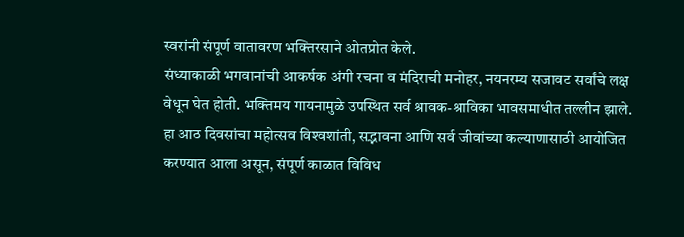स्वरांनी संपूर्ण वातावरण भक्तिरसाने ओतप्रोत केले.
संध्याकाळी भगवानांची आकर्षक अंगी रचना व मंदिराची मनोहर, नयनरम्य सजावट सर्वांचे लक्ष वेधून घेत होती. भक्तिमय गायनामुळे उपस्थित सर्व श्रावक-श्राविका भावसमाधीत तल्लीन झाले.
हा आठ दिवसांचा महोत्सव विश्‍वशांती, सद्भावना आणि सर्व जीवांच्या कल्याणासाठी आयोजित करण्यात आला असून, संपूर्ण काळात विविध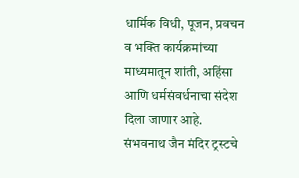धार्मिक विधी, पूजन, प्रवचन व भक्ति कार्यक्रमांच्या माध्यमातून शांती, अहिंसा आणि धर्मसंवर्धनाचा संदेश दिला जाणार आहे.
संभवनाथ जैन मंदिर ट्रस्टचे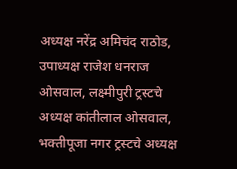अध्यक्ष नरेंद्र अमिचंद राठोड, उपाध्यक्ष राजेश धनराज ओसवाल, लक्ष्मीपुरी ट्रस्टचे अध्यक्ष कांतीलाल ओसवाल, भक्तीपूजा नगर ट्रस्टचे अध्यक्ष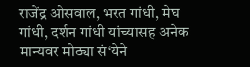राजेंद्र ओसवाल, भरत गांधी, मेघ गांधी, दर्शन गांधी यांच्यासह अनेक मान्यवर मोठ्या सं‘येने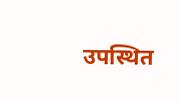उपस्थित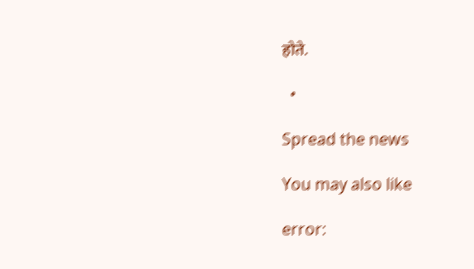होते.

  •

Spread the news

You may also like

error: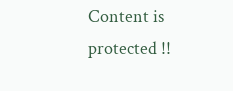Content is protected !!